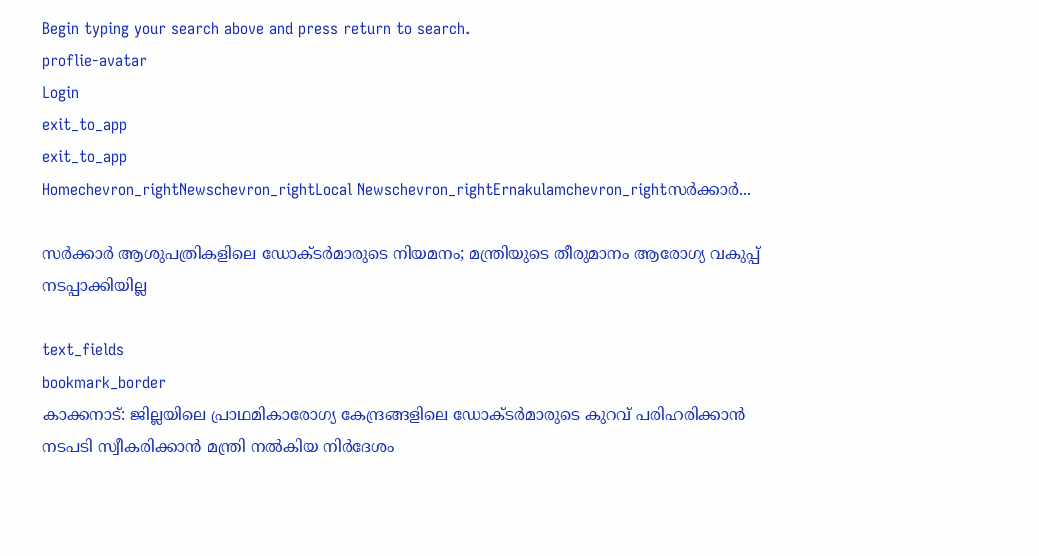Begin typing your search above and press return to search.
proflie-avatar
Login
exit_to_app
exit_to_app
Homechevron_rightNewschevron_rightLocal Newschevron_rightErnakulamchevron_rightസര്‍ക്കാര്‍...

സര്‍ക്കാര്‍ ആശുപത്രികളിലെ ഡോക്ടര്‍മാരുടെ നിയമനം; മന്ത്രിയുടെ തീരുമാനം ആരോഗ്യ വകുപ്പ് നടപ്പാക്കിയില്ല

text_fields
bookmark_border
കാക്കനാട്: ജില്ലയിലെ പ്രാഥമികാരോഗ്യ കേന്ദ്രങ്ങളിലെ ഡോക്ടര്‍മാരുടെ കുറവ് പരിഹരിക്കാന്‍ നടപടി സ്വീകരിക്കാന്‍ മന്ത്രി നല്‍കിയ നിര്‍ദേശം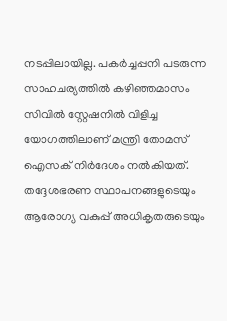നടപ്പിലായില്ല. പകര്‍ച്ചപ്പനി പടരുന്ന സാഹചര്യത്തില്‍ കഴിഞ്ഞമാസം സിവില്‍ സ്റ്റേഷനില്‍ വിളിച്ച യോഗത്തിലാണ് മന്ത്രി തോമസ് ഐസക് നിര്‍ദേശം നല്‍കിയത്. തദ്ദേശഭരണ സ്ഥാപനങ്ങളുടെയും ആരോഗ്യ വകുപ്പ് അധികൃതരുടെയും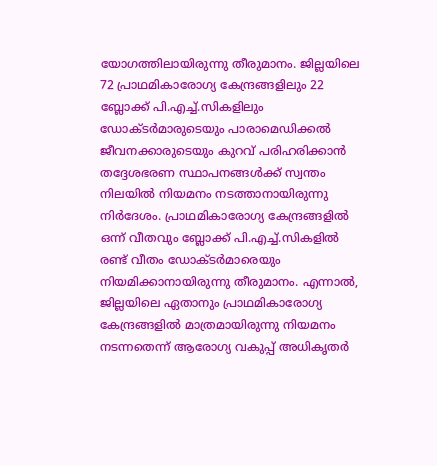യോഗത്തിലായിരുന്നു തീരുമാനം. ജില്ലയിലെ 72 പ്രാഥമികാരോഗ്യ കേന്ദ്രങ്ങളിലും 22 ബ്ലോക്ക് പി.എച്ച്.സികളിലും ഡോക്ടര്‍മാരുടെയും പാരാമെഡിക്കല്‍ ജീവനക്കാരുടെയും കുറവ് പരിഹരിക്കാന്‍ തദ്ദേശഭരണ സ്ഥാപനങ്ങള്‍ക്ക് സ്വന്തം നിലയില്‍ നിയമനം നടത്താനായിരുന്നു നിര്‍ദേശം. പ്രാഥമികാരോഗ്യ കേന്ദ്രങ്ങളില്‍ ഒന്ന് വീതവും ബ്ലോക്ക് പി.എച്ച്.സികളില്‍ രണ്ട് വീതം ഡോക്ടര്‍മാരെയും നിയമിക്കാനായിരുന്നു തീരുമാനം. എന്നാല്‍, ജില്ലയിലെ ഏതാനും പ്രാഥമികാരോഗ്യ കേന്ദ്രങ്ങളില്‍ മാത്രമായിരുന്നു നിയമനം നടന്നതെന്ന് ആരോഗ്യ വകുപ്പ് അധികൃതര്‍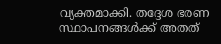വ്യക്തമാക്കി. തദ്ദേശ ഭരണ സ്ഥാപനങ്ങള്‍ക്ക് അതത്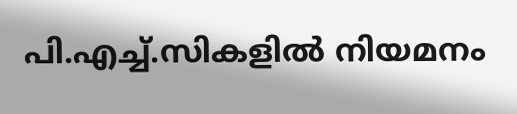പി.എച്ച്.സികളില്‍ നിയമനം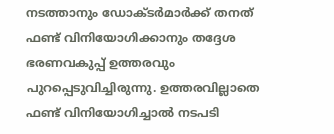നടത്താനും ഡോക്ടര്‍മാര്‍ക്ക് തനത് ഫണ്ട് വിനിയോഗിക്കാനും തദ്ദേശ ഭരണവകുപ്പ് ഉത്തരവും പുറപ്പെടുവിച്ചിരുന്നു. ഉത്തരവില്ലാതെ ഫണ്ട് വിനിയോഗിച്ചാല്‍ നടപടി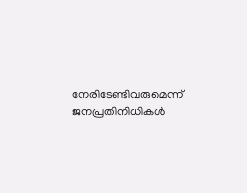നേരിടേണ്ടിവരുമെന്ന് ജനപ്രതിനിധികള്‍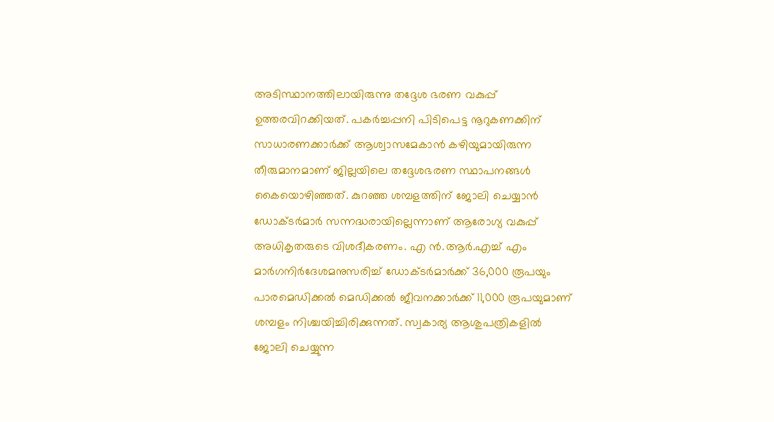അടിസ്ഥാനത്തിലായിരുന്നു തദ്ദേശ ഭരണ വകുപ്പ് ഉത്തരവിറക്കിയത്. പകര്‍ച്ചപ്പനി പിടിപെട്ട നൂറുകണക്കിന് സാധാരണക്കാര്‍ക്ക് ആശ്വാസമേകാന്‍ കഴിയുമായിരുന്ന തീരുമാനമാണ് ജില്ലയിലെ തദ്ദേശഭരണ സ്ഥാപനങ്ങള്‍ കൈയൊഴിഞ്ഞത്. കുറഞ്ഞ ശമ്പളത്തിന് ജോലി ചെയ്യാന്‍ ഡോക്ടര്‍മാര്‍ സന്നദ്ധരായില്ലെന്നാണ് ആരോഗ്യ വകുപ്പ് അധികൃതരുടെ വിശദീകരണം. എ ന്‍.ആര്‍.എച്ച് എം മാര്‍ഗനിര്‍ദേശമനുസരിച്ച് ഡോക്ടര്‍മാര്‍ക്ക് 36,000 രൂപയും പാരമെഡിക്കല്‍ മെഡിക്കല്‍ ജീവനക്കാര്‍ക്ക് 11,000 രൂപയുമാണ് ശമ്പളം നിശ്ചയിച്ചിരിക്കുന്നത്. സ്വകാര്യ ആശുപത്രികളില്‍ ജോലി ചെയ്യുന്ന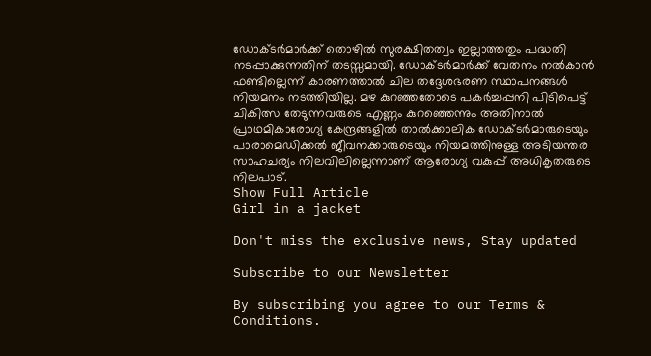ഡോക്ടര്‍മാര്‍ക്ക് തൊഴില്‍ സുരക്ഷിതത്വം ഇല്ലാത്തതും പദ്ധതി നടപ്പാക്കുന്നതിന് തടസ്സമായി. ഡോക്ടര്‍മാര്‍ക്ക് വേതനം നല്‍കാന്‍ ഫണ്ടില്ലെന്ന് കാരണത്താല്‍ ചില തദ്ദേശഭരണ സ്ഥാപനങ്ങള്‍ നിയമനം നടത്തിയില്ല. മഴ കുറഞ്ഞതോടെ പകര്‍ച്ചപ്പനി പിടിപെട്ട് ചികിത്സ തേടുന്നവരുടെ എണ്ണം കുറഞ്ഞെന്നും അതിനാല്‍ പ്രാഥമികാരോഗ്യ കേന്ദ്രങ്ങളില്‍ താൽക്കാലിക ഡോക്ടര്‍മാരുടെയും പാരാമെഡിക്കല്‍ ജീവനക്കാരുടെയും നിയമത്തിനുള്ള അടിയന്തര സാഹചര്യം നിലവിലില്ലെന്നാണ് ആരോഗ്യ വകുപ്പ് അധികൃതരുടെ നിലപാട്.
Show Full Article
Girl in a jacket

Don't miss the exclusive news, Stay updated

Subscribe to our Newsletter

By subscribing you agree to our Terms & Conditions.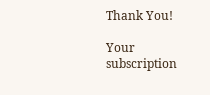Thank You!

Your subscription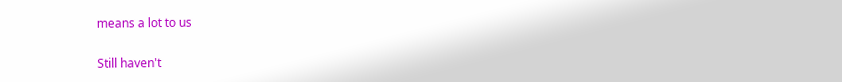means a lot to us

Still haven't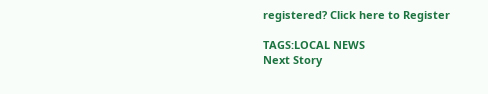registered? Click here to Register

TAGS:LOCAL NEWS
Next Story